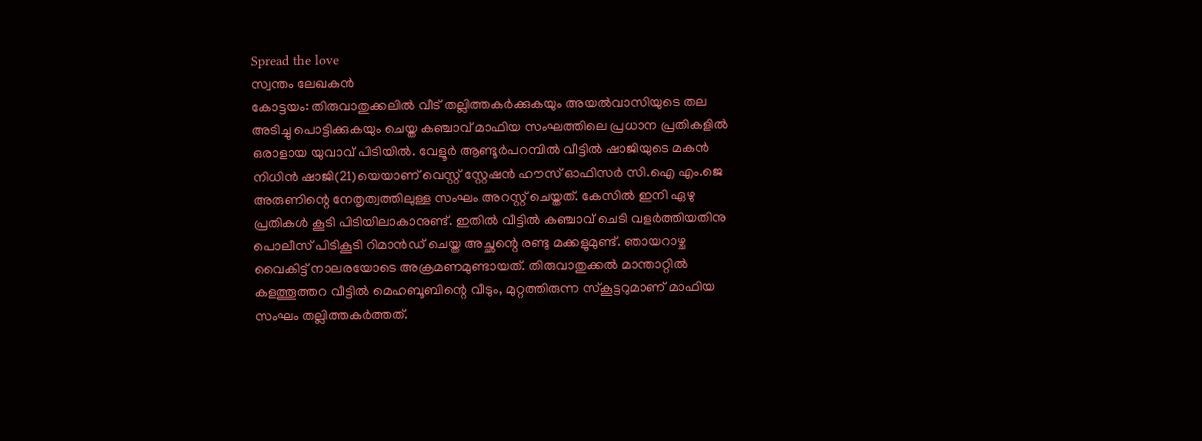Spread the love
സ്വന്തം ലേഖകൻ
കോട്ടയം: തിരുവാതുക്കലിൽ വീട് തല്ലിത്തകർക്കുകയും അയൽവാസിയുടെ തല അടിച്ചു പൊട്ടിക്കുകയും ചെയ്ത കഞ്ചാവ് മാഫിയ സംഘത്തിലെ പ്രധാന പ്രതികളിൽ ഒരാളായ യുവാവ് പിടിയിൽ. വേളൂർ ആണ്ടൂർപറമ്പിൽ വീട്ടിൽ ഷാജിയുടെ മകൻ നിധിൻ ഷാജി(21)യെയാണ് വെസ്റ്റ് സ്റ്റേഷൻ ഹൗസ് ഓഫിസർ സി.ഐ എം.ജെ അരുണിന്റെ നേതൃത്വത്തിലുള്ള സംഘം അറസ്റ്റ് ചെയ്തത്. കേസിൽ ഇനി ഏഴു പ്രതികൾ കൂടി പിടിയിലാകാനുണ്ട്. ഇതിൽ വീട്ടിൽ കഞ്ചാവ് ചെടി വളർത്തിയതിനു പൊലീസ് പിടികൂടി റിമാൻഡ് ചെയ്ത അച്ഛന്റെ രണ്ടു മക്കളുമുണ്ട്. ഞായറാഴ്ച വൈകിട്ട് നാലരയോടെ അക്രമണമുണ്ടായത്. തിരുവാതുക്കൽ മാന്താറ്റിൽ കളത്തൂത്തറ വീട്ടിൽ മെഹബൂബിന്റെ വീടും, മുറ്റത്തിരുന്ന സ്‌കൂട്ടറുമാണ് മാഫിയ സംഘം തല്ലിത്തകർത്തത്.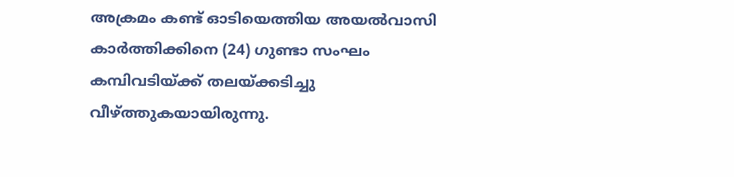അക്രമം കണ്ട് ഓടിയെത്തിയ അയൽവാസി കാർത്തിക്കിനെ (24) ഗുണ്ടാ സംഘം കമ്പിവടിയ്ക്ക് തലയ്ക്കടിച്ചു വീഴ്ത്തുകയായിരുന്നു.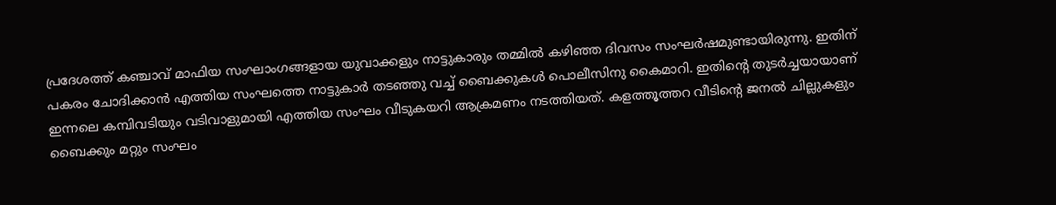പ്രദേശത്ത് കഞ്ചാവ് മാഫിയ സംഘാംഗങ്ങളായ യുവാക്കളും നാട്ടുകാരും തമ്മിൽ കഴിഞ്ഞ ദിവസം സംഘർഷമുണ്ടായിരുന്നു. ഇതിന് പകരം ചോദിക്കാൻ എത്തിയ സംഘത്തെ നാട്ടുകാർ തടഞ്ഞു വച്ച് ബൈക്കുകൾ പൊലീസിനു കൈമാറി. ഇതിന്റെ തുടർച്ചയായാണ് ഇന്നലെ കമ്പിവടിയും വടിവാളുമായി എത്തിയ സംഘം വീടുകയറി ആക്രമണം നടത്തിയത്. കളത്തൂത്തറ വീടിന്റെ ജനൽ ചില്ലുകളും ബൈക്കും മറ്റും സംഘം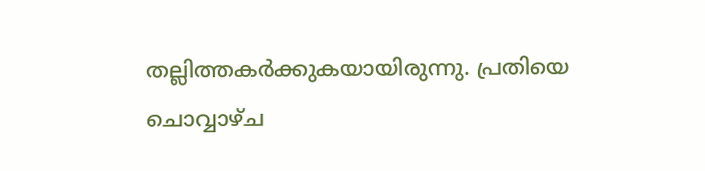തല്ലിത്തകർക്കുകയായിരുന്നു. പ്രതിയെ ചൊവ്വാഴ്ച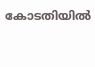കോടതിയിൽ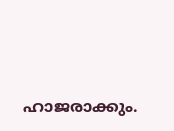ഹാജരാക്കും.